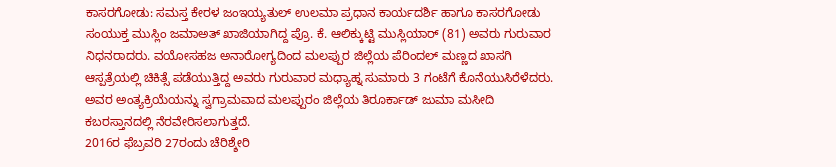ಕಾಸರಗೋಡು: ಸಮಸ್ತ ಕೇರಳ ಜಂಇಯ್ಯತುಲ್ ಉಲಮಾ ಪ್ರಧಾನ ಕಾರ್ಯದರ್ಶಿ ಹಾಗೂ ಕಾಸರಗೋಡು ಸಂಯುಕ್ತ ಮುಸ್ಲಿಂ ಜಮಾಅತ್ ಖಾಜಿಯಾಗಿದ್ದ ಪ್ರೊ. ಕೆ. ಆಲಿಕ್ಕುಟ್ಟಿ ಮುಸ್ಲಿಯಾರ್ (81) ಅವರು ಗುರುವಾರ ನಿಧನರಾದರು. ವಯೋಸಹಜ ಅನಾರೋಗ್ಯದಿಂದ ಮಲಪ್ಪುರ ಜಿಲ್ಲೆಯ ಪೆರಿಂದಲ್ ಮಣ್ಣದ ಖಾಸಗಿ ಆಸ್ಪತ್ರೆಯಲ್ಲಿ ಚಿಕಿತ್ಸೆ ಪಡೆಯುತ್ತಿದ್ದ ಅವರು ಗುರುವಾರ ಮಧ್ಯಾಹ್ನ ಸುಮಾರು 3 ಗಂಟೆಗೆ ಕೊನೆಯುಸಿರೆಳೆದರು. ಅವರ ಅಂತ್ಯಕ್ರಿಯೆಯನ್ನು ಸ್ವಗ್ರಾಮವಾದ ಮಲಪ್ಪುರಂ ಜಿಲ್ಲೆಯ ತಿರೂರ್ಕಾಡ್ ಜುಮಾ ಮಸೀದಿ ಕಬರಸ್ತಾನದಲ್ಲಿ ನೆರವೇರಿಸಲಾಗುತ್ತದೆ.
2016ರ ಫೆಬ್ರವರಿ 27ರಂದು ಚೆರಿಶ್ಶೇರಿ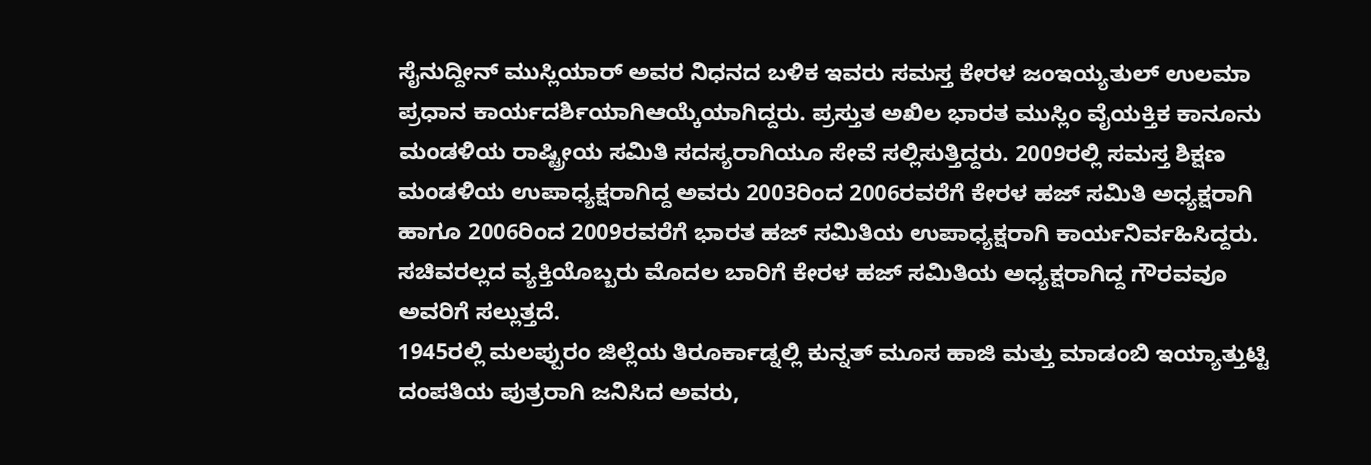ಸೈನುದ್ದೀನ್ ಮುಸ್ಲಿಯಾರ್ ಅವರ ನಿಧನದ ಬಳಿಕ ಇವರು ಸಮಸ್ತ ಕೇರಳ ಜಂಇಯ್ಯತುಲ್ ಉಲಮಾ ಪ್ರಧಾನ ಕಾರ್ಯದರ್ಶಿಯಾಗಿಆಯ್ಕೆಯಾಗಿದ್ದರು. ಪ್ರಸ್ತುತ ಅಖಿಲ ಭಾರತ ಮುಸ್ಲಿಂ ವೈಯಕ್ತಿಕ ಕಾನೂನು ಮಂಡಳಿಯ ರಾಷ್ಟ್ರೀಯ ಸಮಿತಿ ಸದಸ್ಯರಾಗಿಯೂ ಸೇವೆ ಸಲ್ಲಿಸುತ್ತಿದ್ದರು. 2009ರಲ್ಲಿ ಸಮಸ್ತ ಶಿಕ್ಷಣ ಮಂಡಳಿಯ ಉಪಾಧ್ಯಕ್ಷರಾಗಿದ್ದ ಅವರು 2003ರಿಂದ 2006ರವರೆಗೆ ಕೇರಳ ಹಜ್ ಸಮಿತಿ ಅಧ್ಯಕ್ಷರಾಗಿ ಹಾಗೂ 2006ರಿಂದ 2009ರವರೆಗೆ ಭಾರತ ಹಜ್ ಸಮಿತಿಯ ಉಪಾಧ್ಯಕ್ಷರಾಗಿ ಕಾರ್ಯನಿರ್ವಹಿಸಿದ್ದರು. ಸಚಿವರಲ್ಲದ ವ್ಯಕ್ತಿಯೊಬ್ಬರು ಮೊದಲ ಬಾರಿಗೆ ಕೇರಳ ಹಜ್ ಸಮಿತಿಯ ಅಧ್ಯಕ್ಷರಾಗಿದ್ದ ಗೌರವವೂ ಅವರಿಗೆ ಸಲ್ಲುತ್ತದೆ.
1945ರಲ್ಲಿ ಮಲಪ್ಪುರಂ ಜಿಲ್ಲೆಯ ತಿರೂರ್ಕಾಡ್ನಲ್ಲಿ ಕುನ್ನತ್ ಮೂಸ ಹಾಜಿ ಮತ್ತು ಮಾಡಂಬಿ ಇಯ್ಯಾತ್ತುಟ್ಟಿ ದಂಪತಿಯ ಪುತ್ರರಾಗಿ ಜನಿಸಿದ ಅವರು,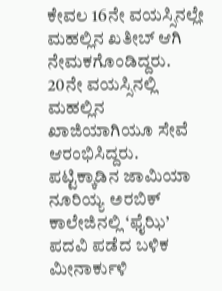ಕೇವಲ 16ನೇ ವಯಸ್ಸಿನಲ್ಲೇ ಮಹಲ್ಲಿನ ಖತೀಬ್ ಆಗಿ ನೇಮಕಗೊಂಡಿದ್ದರು. 20ನೇ ವಯಸ್ಸಿನಲ್ಲಿ ಮಹಲ್ಲಿನ ಖಾಜಿಯಾಗಿಯೂ ಸೇವೆ ಆರಂಭಿಸಿದ್ದರು. ಪಟ್ಟಿಕ್ಕಾಡಿನ ಜಾಮಿಯಾ ನೂರಿಯ್ಯ ಅರಬಿಕ್ ಕಾಲೇಜಿನಲ್ಲಿ ‘ಫೈಝಿ’ ಪದವಿ ಪಡೆದ ಬಳಿಕ ಮೀನಾರ್ಕುಳಿ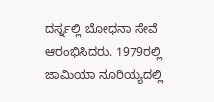ದರ್ಸ್ನಲ್ಲಿ ಬೋಧನಾ ಸೇವೆ ಆರಂಭಿಸಿದರು. 1979ರಲ್ಲಿ ಜಾಮಿಯಾ ನೂರಿಯ್ಯದಲ್ಲಿ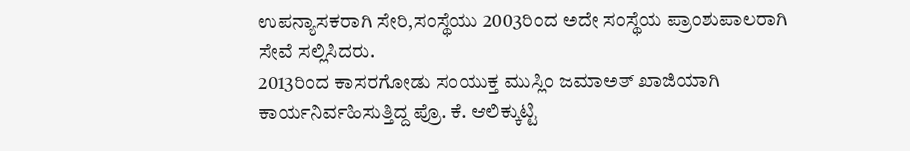ಉಪನ್ಯಾಸಕರಾಗಿ ಸೇರಿ,ಸಂಸ್ಥೆಯು 2003ರಿಂದ ಅದೇ ಸಂಸ್ಥೆಯ ಪ್ರಾಂಶುಪಾಲರಾಗಿ ಸೇವೆ ಸಲ್ಲಿಸಿದರು.
2013ರಿಂದ ಕಾಸರಗೋಡು ಸಂಯುಕ್ತ ಮುಸ್ಲಿಂ ಜಮಾಅತ್ ಖಾಜಿಯಾಗಿ ಕಾರ್ಯನಿರ್ವಹಿಸುತ್ತಿದ್ದ ಪ್ರೊ. ಕೆ. ಆಲಿಕ್ಕುಟ್ಟಿ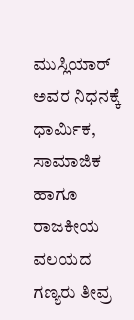ಮುಸ್ಲಿಯಾರ್ ಅವರ ನಿಧನಕ್ಕೆ ಧಾರ್ಮಿಕ, ಸಾಮಾಜಿಕ ಹಾಗೂ ರಾಜಕೀಯ ವಲಯದ ಗಣ್ಯರು ತೀವ್ರ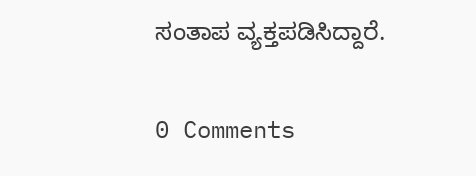ಸಂತಾಪ ವ್ಯಕ್ತಪಡಿಸಿದ್ದಾರೆ.

0 Comments